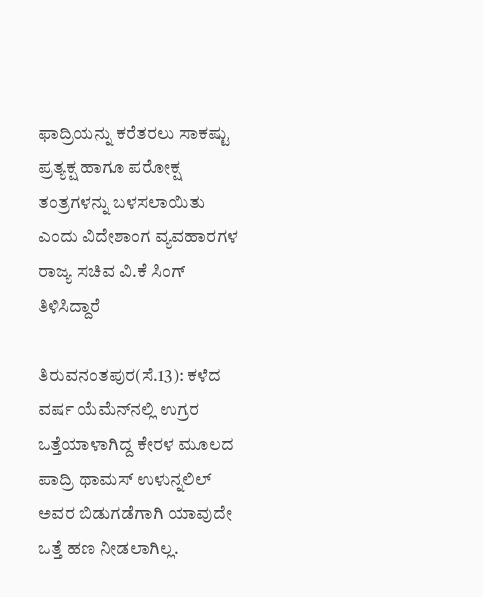ಫಾದ್ರಿಯನ್ನು ಕರೆತರಲು ಸಾಕಷ್ಟು ಪ್ರತ್ಯಕ್ಷ ಹಾಗೂ ಪರೋಕ್ಷ ತಂತ್ರಗಳನ್ನು ಬಳಸಲಾಯಿತು ಎಂದು ವಿದೇಶಾಂಗ ವ್ಯವಹಾರಗಳ ರಾಜ್ಯ ಸಚಿವ ವಿ.ಕೆ ಸಿಂಗ್ ತಿಳಿಸಿದ್ದಾರೆ

ತಿರುವನಂತಪುರ(ಸೆ.13): ಕಳೆದ ವರ್ಷ ಯೆಮೆನ್‌ನಲ್ಲಿ ಉಗ್ರರ ಒತ್ತೆಯಾಳಾಗಿದ್ದ ಕೇರಳ ಮೂಲದ ಪಾದ್ರಿ ಥಾಮಸ್ ಉಳುನ್ನಲಿಲ್ ಅವರ ಬಿಡುಗಡೆಗಾಗಿ ಯಾವುದೇ ಒತ್ತೆ ಹಣ ನೀಡಲಾಗಿಲ್ಲ.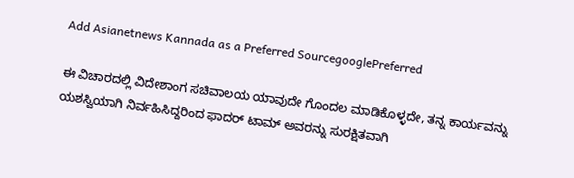Add Asianetnews Kannada as a Preferred SourcegooglePreferred

ಈ ವಿಚಾರದಲ್ಲಿ ವಿದೇಶಾಂಗ ಸಚಿವಾಲಯ ಯಾವುದೇ ಗೊಂದಲ ಮಾಡಿಕೊಳ್ಳದೇ, ತನ್ನ ಕಾರ್ಯವನ್ನು ಯಶಸ್ವಿಯಾಗಿ ನಿರ್ವಹಿಸಿದ್ದರಿಂದ ಫಾದರ್ ಟಾಮ್ ಅವರನ್ನು ಸುರಕ್ಷಿತವಾಗಿ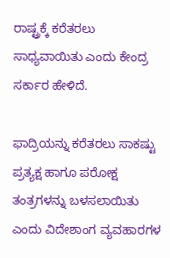ರಾಷ್ಟ್ರಕ್ಕೆ ಕರೆತರಲು ಸಾಧ್ಯವಾಯಿತು ಎಂದು ಕೇಂದ್ರ ಸರ್ಕಾರ ಹೇಳಿದೆ.

ಫಾದ್ರಿಯನ್ನು ಕರೆತರಲು ಸಾಕಷ್ಟು ಪ್ರತ್ಯಕ್ಷ ಹಾಗೂ ಪರೋಕ್ಷ ತಂತ್ರಗಳನ್ನು ಬಳಸಲಾಯಿತು ಎಂದು ವಿದೇಶಾಂಗ ವ್ಯವಹಾರಗಳ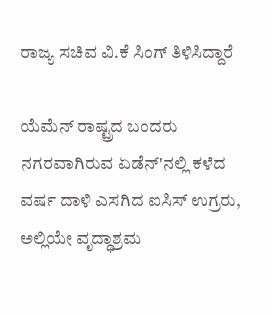ರಾಜ್ಯ ಸಚಿವ ವಿ.ಕೆ ಸಿಂಗ್ ತಿಳಿಸಿದ್ದಾರೆ

ಯೆಮೆನ್ ರಾಷ್ಟ್ರದ ಬಂದರು ನಗರವಾಗಿರುವ ಏಡೆನ್‌'ನಲ್ಲಿ ಕಳೆದ ವರ್ಷ ದಾಳಿ ಎಸಗಿದ ಐಸಿಸ್ ಉಗ್ರರು, ಅಲ್ಲಿಯೇ ವೃದ್ಧಾಶ್ರಮ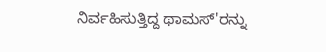ನಿರ್ವಹಿಸುತ್ತಿದ್ದ ಥಾಮಸ್‌'ರನ್ನು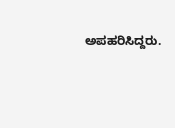ಅಪಹರಿಸಿದ್ದರು.